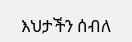እህታችን ሰብለ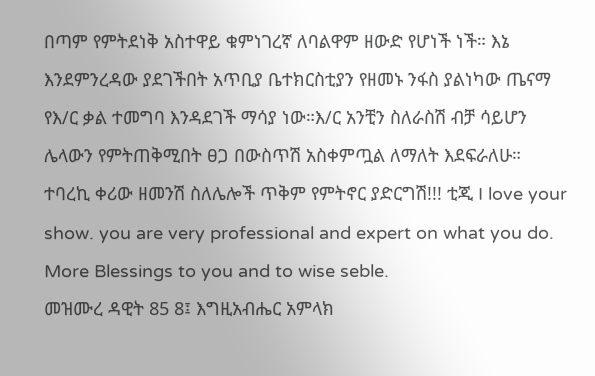በጣም የምትደነቅ አስተዋይ ቁምነገረኛ ለባልዋም ዘውድ የሆነች ነች። እኔ እንደምንረዳው ያደገችበት አጥቢያ ቤተክርስቲያን የዘመኑ ንፋስ ያልነካው ጤናማ የእ/ር ቃል ተመግባ እንዳደገች ማሳያ ነው።እ/ር አንቺን ስለራስሽ ብቻ ሳይሆን ሌላውን የምትጠቅሚበት ፀጋ በውስጥሽ አስቀምጧል ለማለት እደፍራለሁ። ተባረኪ ቀሪው ዘመንሽ ስለሌሎች ጥቅም የምትኖር ያድርግሽ!!! ቲጂ I love your show. you are very professional and expert on what you do. More Blessings to you and to wise seble.
መዝሙረ ዳዊት 85 8፤ እግዚአብሔር አምላክ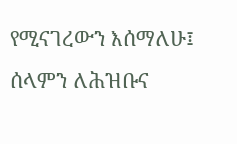የሚናገረውን እሰማለሁ፤ ሰላምን ለሕዝቡና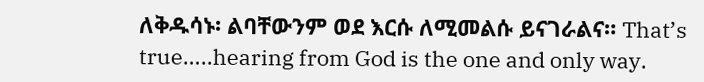ለቅዱሳኑ፡ ልባቸውንም ወደ እርሱ ለሚመልሱ ይናገራልና። That’s true…..hearing from God is the one and only way.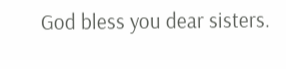God bless you dear sisters.